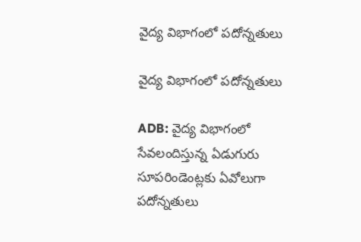వైద్య విభాగంలో పదోన్నతులు

వైద్య విభాగంలో పదోన్నతులు

ADB: వైద్య విభాగంలో సేవలందిస్తున్న ఏడుగురు సూపరిండెంట్లకు ఏవోలుగా పదోన్నతులు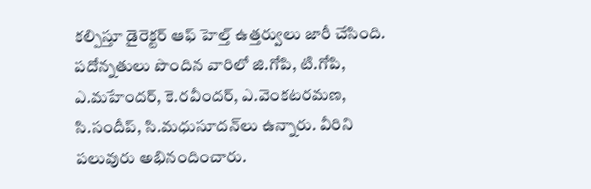కల్పిస్తూ డైరెక్టర్ ఆఫ్ హెల్త్ ఉత్తర్వులు జారీ చేసింది. పదోన్నతులు పొందిన వారిలో జి.గోపి, టి.గోపి, ఎ.మహేందర్‌, కె.రవీందర్‌, ఎ.వెంకటరమణ, సి.సందీప్‌, సి.మధుసూదన్‌లు ఉన్నారు. వీరిని పలువురు అభినందించారు.